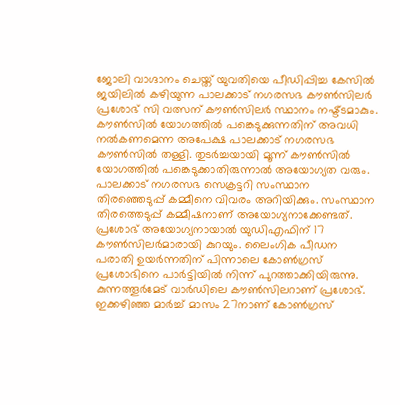ജോലി വാഗ്ദാനം ചെയ്ത് യുവതിയെ പീഡിപ്പിച്ച കേസിൽ ജയിലിൽ കഴിയുന്ന പാലക്കാട് നഗരസഭ കൗൺസിലർ പ്രശോഭ് സി വത്സന് കൗൺസിലർ സ്ഥാനം നഷ്ട്ടമാകും. കൗൺസിൽ യോഗത്തിൽ പങ്കെടുക്കുന്നതിന് അവധി നൽകണമെന്ന അപേക്ഷ പാലക്കാട് നഗരസഭ കൗൺസിൽ തള്ളി. തുടർച്ചയായി മൂന്ന് കൗൺസിൽ യോഗത്തിൽ പങ്കെടുക്കാതിരുന്നാൽ അയോഗ്യത വരും. പാലക്കാട് നഗരസഭ സെക്രട്ടറി സംസ്ഥാന തിരഞ്ഞെടുപ്പ് കമ്മീനെ വിവരം അറിയിക്കും. സംസ്ഥാന തിരത്തെടുപ്പ് കമ്മീഷനാണ് അയോഗ്യനാക്കേണ്ടത്.
പ്രശോഭ് അയോഗ്യനായാൽ യുഡിഎഫിന് 17 കൗൺസിലർമാരായി കുറയും. ലൈംഗിക പീഡന പരാതി ഉയർന്നതിന് പിന്നാലെ കോൺഗ്രസ് പ്രശോഭിനെ പാർട്ടിയിൽ നിന്ന് പുറത്താക്കിയിരുന്നു. കുന്നത്തൂർമേട് വാർഡിലെ കൗൺസിലറാണ് പ്രശോഭ്. ഇക്കഴിഞ്ഞ മാർച്ച് മാസം 27നാണ് കോൺഗ്രസ്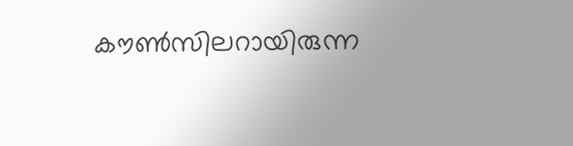കൗൺസിലറായിരുന്ന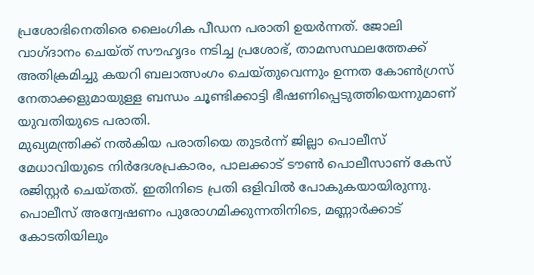പ്രശോഭിനെതിരെ ലൈംഗിക പീഡന പരാതി ഉയർന്നത്. ജോലി വാഗ്ദാനം ചെയ്ത് സൗഹൃദം നടിച്ച പ്രശോഭ്, താമസസ്ഥലത്തേക്ക് അതിക്രമിച്ചു കയറി ബലാത്സംഗം ചെയ്തുവെന്നും ഉന്നത കോൺഗ്രസ് നേതാക്കളുമായുള്ള ബന്ധം ചൂണ്ടിക്കാട്ടി ഭീഷണിപ്പെടുത്തിയെന്നുമാണ് യുവതിയുടെ പരാതി.
മുഖ്യമന്ത്രിക്ക് നൽകിയ പരാതിയെ തുടർന്ന് ജില്ലാ പൊലീസ് മേധാവിയുടെ നിർദേശപ്രകാരം, പാലക്കാട് ടൗൺ പൊലീസാണ് കേസ് രജിസ്റ്റർ ചെയ്തത്. ഇതിനിടെ പ്രതി ഒളിവിൽ പോകുകയായിരുന്നു. പൊലീസ് അന്വേഷണം പുരോഗമിക്കുന്നതിനിടെ, മണ്ണാർക്കാട് കോടതിയിലും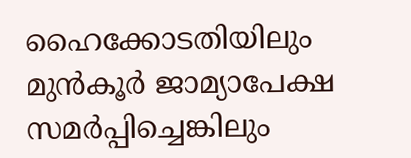ഹൈക്കോടതിയിലും മുൻകൂർ ജാമ്യാപേക്ഷ സമർപ്പിച്ചെങ്കിലും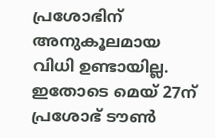പ്രശോഭിന് അനുകൂലമായ വിധി ഉണ്ടായില്ല. ഇതോടെ മെയ് 27ന് പ്രശോഭ് ടൗൺ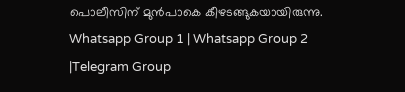പൊലീസിന് മുൻപാകെ കീഴടങ്ങുകയായിരുന്നു.
Whatsapp Group 1 | Whatsapp Group 2 |Telegram Group